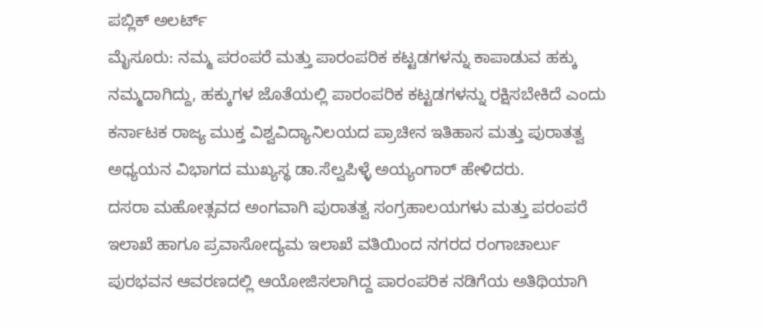ಪಬ್ಲಿಕ್ ಅಲರ್ಟ್
ಮೈಸೂರು: ನಮ್ಮ ಪರಂಪರೆ ಮತ್ತು ಪಾರಂಪರಿಕ ಕಟ್ಟಡಗಳನ್ನು ಕಾಪಾಡುವ ಹಕ್ಕು ನಮ್ಮದಾಗಿದ್ದು, ಹಕ್ಕುಗಳ ಜೊತೆಯಲ್ಲಿ ಪಾರಂಪರಿಕ ಕಟ್ಟಡಗಳನ್ನು ರಕ್ಷಿಸಬೇಕಿದೆ ಎಂದು ಕರ್ನಾಟಕ ರಾಜ್ಯ ಮುಕ್ತ ವಿಶ್ವವಿದ್ಯಾನಿಲಯದ ಪ್ರಾಚೀನ ಇತಿಹಾಸ ಮತ್ತು ಪುರಾತತ್ವ ಅಧ್ಯಯನ ವಿಭಾಗದ ಮುಖ್ಯಸ್ಥ ಡಾ.ಸೆಲ್ವಪಿಳ್ಳೆ ಅಯ್ಯಂಗಾರ್ ಹೇಳಿದರು.
ದಸರಾ ಮಹೋತ್ಸವದ ಅಂಗವಾಗಿ ಪುರಾತತ್ವ ಸಂಗ್ರಹಾಲಯಗಳು ಮತ್ತು ಪರಂಪರೆ ಇಲಾಖೆ ಹಾಗೂ ಪ್ರವಾಸೋದ್ಯಮ ಇಲಾಖೆ ವತಿಯಿಂದ ನಗರದ ರಂಗಾಚಾರ್ಲು ಪುರಭವನ ಆವರಣದಲ್ಲಿ ಆಯೋಜಿಸಲಾಗಿದ್ದ ಪಾರಂಪರಿಕ ನಡಿಗೆಯ ಅತಿಥಿಯಾಗಿ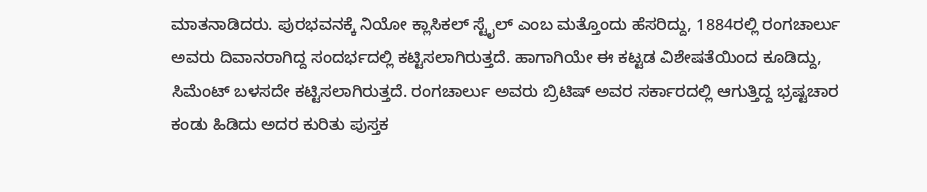ಮಾತನಾಡಿದರು. ಪುರಭವನಕ್ಕೆ ನಿಯೋ ಕ್ಲಾಸಿಕಲ್ ಸ್ಟೈಲ್ ಎಂಬ ಮತ್ತೊಂದು ಹೆಸರಿದ್ದು, 1884ರಲ್ಲಿ ರಂಗಚಾರ್ಲು ಅವರು ದಿವಾನರಾಗಿದ್ದ ಸಂದರ್ಭದಲ್ಲಿ ಕಟ್ಟಿಸಲಾಗಿರುತ್ತದೆ. ಹಾಗಾಗಿಯೇ ಈ ಕಟ್ಟಡ ವಿಶೇಷತೆಯಿಂದ ಕೂಡಿದ್ದು, ಸಿಮೆಂಟ್ ಬಳಸದೇ ಕಟ್ಟಿಸಲಾಗಿರುತ್ತದೆ. ರಂಗಚಾರ್ಲು ಅವರು ಬ್ರಿಟಿಷ್ ಅವರ ಸರ್ಕಾರದಲ್ಲಿ ಆಗುತ್ತಿದ್ದ ಭ್ರಷ್ಟಚಾರ ಕಂಡು ಹಿಡಿದು ಅದರ ಕುರಿತು ಪುಸ್ತಕ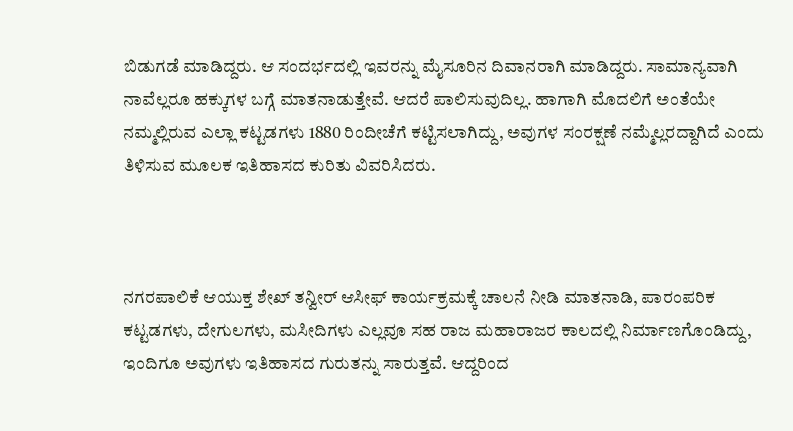ಬಿಡುಗಡೆ ಮಾಡಿದ್ದರು. ಆ ಸಂದರ್ಭದಲ್ಲಿ ಇವರನ್ನು ಮೈಸೂರಿನ ದಿವಾನರಾಗಿ ಮಾಡಿದ್ದರು. ಸಾಮಾನ್ಯವಾಗಿ ನಾವೆಲ್ಲರೂ ಹಕ್ಕುಗಳ ಬಗ್ಗೆ ಮಾತನಾಡುತ್ತೇವೆ. ಆದರೆ ಪಾಲಿಸುವುದಿಲ್ಲ. ಹಾಗಾಗಿ ಮೊದಲಿಗೆ ಅಂತೆಯೇ ನಮ್ಮಲ್ಲಿರುವ ಎಲ್ಲಾ ಕಟ್ಟಡಗಳು 1880 ರಿಂದೀಚೆಗೆ ಕಟ್ಟಿಸಲಾಗಿದ್ದು, ಅವುಗಳ ಸಂರಕ್ಷಣೆ ನಮ್ಮೆಲ್ಲರದ್ದಾಗಿದೆ ಎಂದು ತಿಳಿಸುವ ಮೂಲಕ ಇತಿಹಾಸದ ಕುರಿತು ವಿವರಿಸಿದರು.



ನಗರಪಾಲಿಕೆ ಆಯುಕ್ತ ಶೇಖ್ ತನ್ವೀರ್ ಆಸೀಫ್ ಕಾರ್ಯಕ್ರಮಕ್ಕೆ ಚಾಲನೆ ನೀಡಿ ಮಾತನಾಡಿ, ಪಾರಂಪರಿಕ ಕಟ್ಟಡಗಳು, ದೇಗುಲಗಳು, ಮಸೀದಿಗಳು ಎಲ್ಲವೂ ಸಹ ರಾಜ ಮಹಾರಾಜರ ಕಾಲದಲ್ಲಿ ನಿರ್ಮಾಣಗೊಂಡಿದ್ದು, ಇಂದಿಗೂ ಅವುಗಳು ಇತಿಹಾಸದ ಗುರುತನ್ನು ಸಾರುತ್ತವೆ. ಆದ್ದರಿಂದ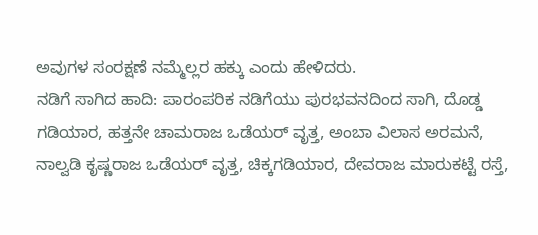ಅವುಗಳ ಸಂರಕ್ಷಣೆ ನಮ್ಮೆಲ್ಲರ ಹಕ್ಕು ಎಂದು ಹೇಳಿದರು.
ನಡಿಗೆ ಸಾಗಿದ ಹಾದಿ: ಪಾರಂಪರಿಕ ನಡಿಗೆಯು ಪುರಭವನದಿಂದ ಸಾಗಿ, ದೊಡ್ಡ ಗಡಿಯಾರ, ಹತ್ತನೇ ಚಾಮರಾಜ ಒಡೆಯರ್ ವೃತ್ತ, ಅಂಬಾ ವಿಲಾಸ ಅರಮನೆ, ನಾಲ್ವಡಿ ಕೃಷ್ಣರಾಜ ಒಡೆಯರ್ ವೃತ್ತ, ಚಿಕ್ಕಗಡಿಯಾರ, ದೇವರಾಜ ಮಾರುಕಟ್ಟೆ ರಸ್ತೆ,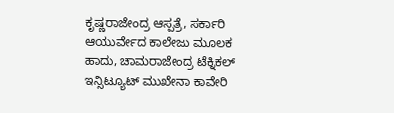ಕೃಷ್ಣರಾಜೇಂದ್ರ ಆಸ್ಪತ್ರೆ, ಸರ್ಕಾರಿ ಆಯುರ್ವೇದ ಕಾಲೇಜು ಮೂಲಕ ಹಾದು, ಚಾಮರಾಜೇಂದ್ರ ಟೆಕ್ನಿಕಲ್ ಇನ್ಸಿಟ್ಯೂಟ್ ಮುಖೇನಾ ಕಾವೇರಿ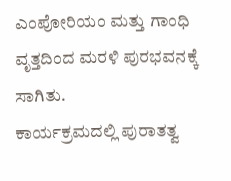ಎಂಪೋರಿಯಂ ಮತ್ತು ಗಾಂಧಿ ವೃತ್ತದಿಂದ ಮರಳಿ ಪುರಭವನಕ್ಕೆ ಸಾಗಿತು.
ಕಾರ್ಯಕ್ರಮದಲ್ಲಿ ಪುರಾತತ್ವ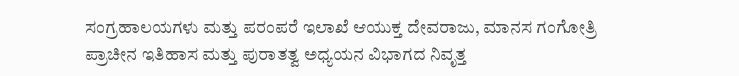ಸಂಗ್ರಹಾಲಯಗಳು ಮತ್ತು ಪರಂಪರೆ ಇಲಾಖೆ ಆಯುಕ್ತ ದೇವರಾಜು, ಮಾನಸ ಗಂಗೋತ್ರಿ ಪ್ರಾಚೀನ ಇತಿಹಾಸ ಮತ್ತು ಪುರಾತತ್ವ ಅಧ್ಯಯನ ವಿಭಾಗದ ನಿವೃತ್ತ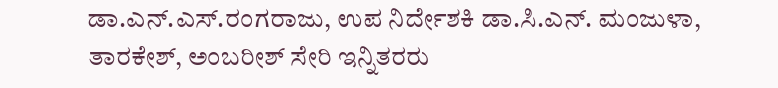ಡಾ.ಎನ್.ಎಸ್.ರಂಗರಾಜು, ಉಪ ನಿರ್ದೇಶಕಿ ಡಾ.ಸಿ.ಎನ್. ಮಂಜುಳಾ, ತಾರಕೇಶ್, ಅಂಬರೀಶ್ ಸೇರಿ ಇನ್ನಿತರರು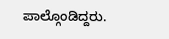ಪಾಲ್ಗೊಂಡಿದ್ದರು.